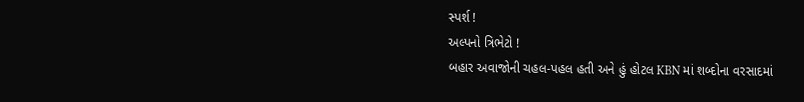સ્પર્શ !
અલ્પનો ત્રિભેટો !
બહાર અવાજોની ચહલ-પહલ હતી અને હું હોટલ KBN માં શબ્દોના વરસાદમાં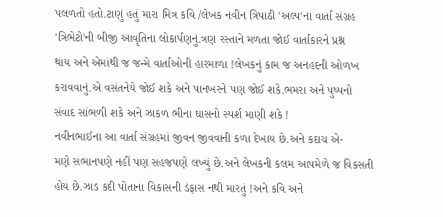પલળતો હતો.ટાણું હતું મારા મિત્ર કવિ /લેખક નવીન ત્રિપાઠી 'અલ્પ'ના વાર્તા સંગ્રહ
'ત્રિભેટો'ની બીજી આવૃતિના લોકાર્પણનું.ત્રણ રસ્તાને મળતા જોઈ વાર્તાકારને પ્રશ્ન
થાય અને એમાંથી જ જન્મે વાર્તાઓની હારમાળા !લેખકનું કામ જ અનહદની ઓળખ
કરાવવાનું.એ વસંતનેયે જોઈ શકે અને પાનખરને પણ જોઈ શકે.ભમરા અને પુષ્પનો
સંવાદ સાંભળી શકે અને ઝાકળ ભીના ઘાસનો સ્પર્શ માણી શકે !
નવીનભાઈના આ વાર્તા સંગ્રહમાં જીવન જીવવાની કળા દેખાય છે.અને કદાચ એ-
મણે સભાનપણે નહીં પણ સહજપણે લખ્યું છે.અને લેખકની કલમ આપમેળે જ વિકસતી
હોય છે.ઝાડ કદી પોતાના વિકાસની ડંફાસ નથી મારતું !અને કવિ અને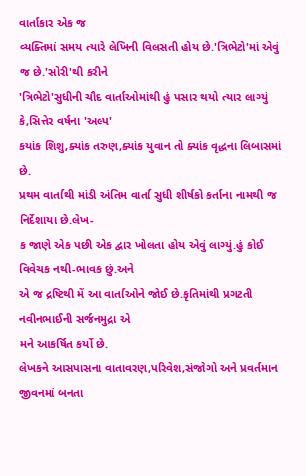વાર્તાકાર એક જ
વ્યક્તિમાં સમય ત્યારે લેખિની વિલસતી હોય છે.'ત્રિભેટો'માં એવું જ છે.'સોરી'થી કરીને
'ત્રિભેટો'સુધીની ચૌદ વાર્તાઓમાંથી હું પસાર થયો ત્યાર લાગ્યું કે,સિત્તેર વર્ષના 'અલ્પ'
કયાંક શિશુ,ક્યાંક તરુણ,ક્યાંક યુવાન તો ક્યાંક વૃદ્ધના લિબાસમાં છે.
પ્રથમ વાર્તાથી માંડી અંતિમ વાર્તા સુધી શીર્ષકો કર્તાના નામથી જ નિર્દેશાયા છે.લેખ-
ક જાણે એક પછી એક દ્વાર ખોલતા હોય એવું લાગ્યું.હું કોઈ વિવેચક નથી-ભાવક છું.અને
એ જ દ્રષ્ટિથી મેં આ વાર્તાઓને જોઈ છે.કૃતિમાંથી પ્રગટતી નવીનભાઈની સર્જનમુદ્રા એ
મને આકર્ષિત કર્યો છે.
લેખકને આસપાસના વાતાવરણ,પરિવેશ,સંજોગો અને પ્રવર્તમાન જીવનમાં બનતા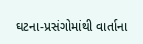ઘટના-પ્રસંગોમાંથી વાર્તાના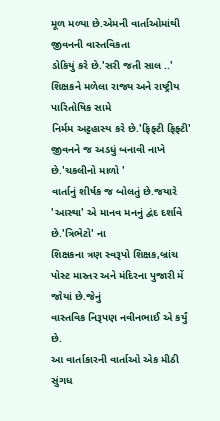મૂળ મળ્યા છે.એમની વાર્તાઓમાંથી જીવનની વાસ્તવિકતા
ડોકિયું કરે છે.'સરી જતી સાલ ..' શિક્ષકને મળેલા રાજ્ય અને રાષ્ટ્રીય પારિતોષિક સામે
નિર્મમ અટ્ટહાસ્ય કરે છે.'ફિફ્ટી ફિફ્ટી' જીવનને જ અડધું બનાવી નાખે છે.'ચકલીનો માળો '
વાર્તાનું શીર્ષક જ બોલતું છે.જયારે 'આસ્થા' એ માનવ મનનું દ્વંદ દર્શાવે છે.'ત્રિભેટો' ના
શિક્ષકના ત્રણ સ્વરૂપો શિક્ષક,બ્રાંચ પોસ્ટ માસ્તર અને મંદિરના પુજારી મેં જોયાં છે.જેનું
વાસ્તવિક નિરૂપણ નવીનભાઈ એ કર્યું છે.
આ વાર્તાકારની વાર્તાઓ એક મીઠી સુંગધ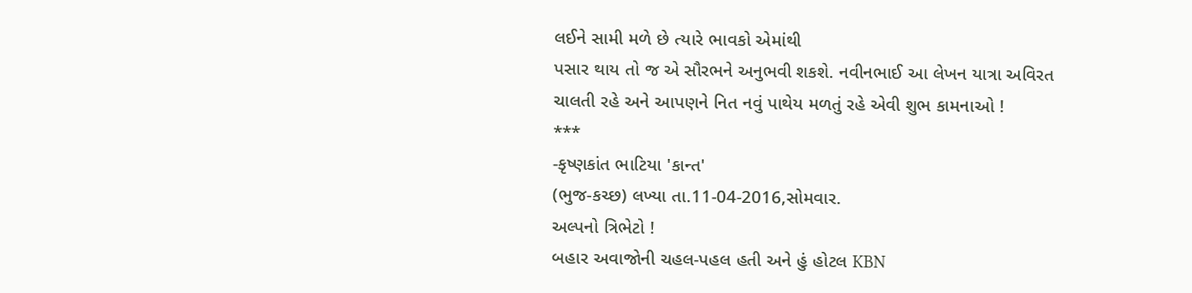લઈને સામી મળે છે ત્યારે ભાવકો એમાંથી
પસાર થાય તો જ એ સૌરભને અનુભવી શકશે. નવીનભાઈ આ લેખન યાત્રા અવિરત
ચાલતી રહે અને આપણને નિત નવું પાથેય મળતું રહે એવી શુભ કામનાઓ !
***
-કૃષ્ણકાંત ભાટિયા 'કાન્ત'
(ભુજ-કચ્છ) લખ્યા તા.11-04-2016,સોમવાર.
અલ્પનો ત્રિભેટો !
બહાર અવાજોની ચહલ-પહલ હતી અને હું હોટલ KBN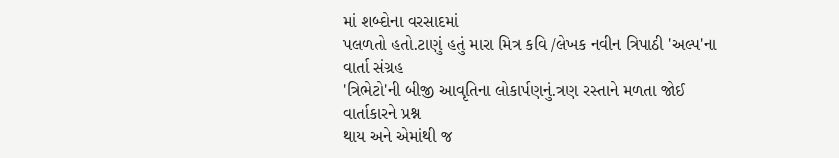માં શબ્દોના વરસાદમાં
પલળતો હતો.ટાણું હતું મારા મિત્ર કવિ /લેખક નવીન ત્રિપાઠી 'અલ્પ'ના વાર્તા સંગ્રહ
'ત્રિભેટો'ની બીજી આવૃતિના લોકાર્પણનું.ત્રણ રસ્તાને મળતા જોઈ વાર્તાકારને પ્રશ્ન
થાય અને એમાંથી જ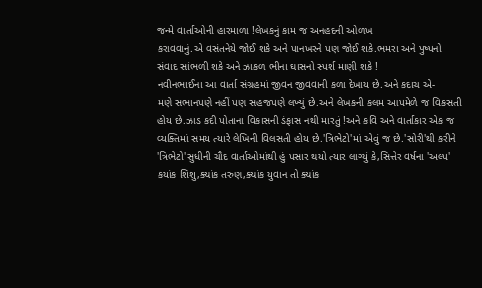જન્મે વાર્તાઓની હારમાળા !લેખકનું કામ જ અનહદની ઓળખ
કરાવવાનું.એ વસંતનેયે જોઈ શકે અને પાનખરને પણ જોઈ શકે.ભમરા અને પુષ્પનો
સંવાદ સાંભળી શકે અને ઝાકળ ભીના ઘાસનો સ્પર્શ માણી શકે !
નવીનભાઈના આ વાર્તા સંગ્રહમાં જીવન જીવવાની કળા દેખાય છે.અને કદાચ એ-
મણે સભાનપણે નહીં પણ સહજપણે લખ્યું છે.અને લેખકની કલમ આપમેળે જ વિકસતી
હોય છે.ઝાડ કદી પોતાના વિકાસની ડંફાસ નથી મારતું !અને કવિ અને વાર્તાકાર એક જ
વ્યક્તિમાં સમય ત્યારે લેખિની વિલસતી હોય છે.'ત્રિભેટો'માં એવું જ છે.'સોરી'થી કરીને
'ત્રિભેટો'સુધીની ચૌદ વાર્તાઓમાંથી હું પસાર થયો ત્યાર લાગ્યું કે,સિત્તેર વર્ષના 'અલ્પ'
કયાંક શિશુ,ક્યાંક તરુણ,ક્યાંક યુવાન તો ક્યાંક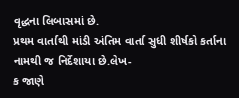વૃદ્ધના લિબાસમાં છે.
પ્રથમ વાર્તાથી માંડી અંતિમ વાર્તા સુધી શીર્ષકો કર્તાના નામથી જ નિર્દેશાયા છે.લેખ-
ક જાણે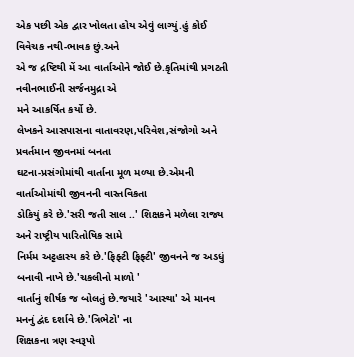એક પછી એક દ્વાર ખોલતા હોય એવું લાગ્યું.હું કોઈ વિવેચક નથી-ભાવક છું.અને
એ જ દ્રષ્ટિથી મેં આ વાર્તાઓને જોઈ છે.કૃતિમાંથી પ્રગટતી નવીનભાઈની સર્જનમુદ્રા એ
મને આકર્ષિત કર્યો છે.
લેખકને આસપાસના વાતાવરણ,પરિવેશ,સંજોગો અને પ્રવર્તમાન જીવનમાં બનતા
ઘટના-પ્રસંગોમાંથી વાર્તાના મૂળ મળ્યા છે.એમની વાર્તાઓમાંથી જીવનની વાસ્તવિકતા
ડોકિયું કરે છે.'સરી જતી સાલ ..' શિક્ષકને મળેલા રાજ્ય અને રાષ્ટ્રીય પારિતોષિક સામે
નિર્મમ અટ્ટહાસ્ય કરે છે.'ફિફ્ટી ફિફ્ટી' જીવનને જ અડધું બનાવી નાખે છે.'ચકલીનો માળો '
વાર્તાનું શીર્ષક જ બોલતું છે.જયારે 'આસ્થા' એ માનવ મનનું દ્વંદ દર્શાવે છે.'ત્રિભેટો' ના
શિક્ષકના ત્રણ સ્વરૂપો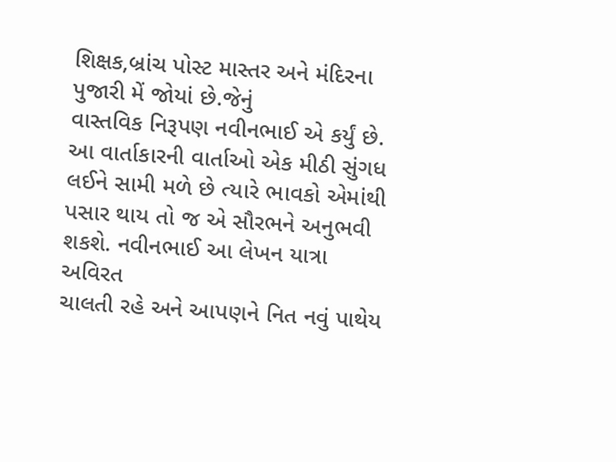શિક્ષક,બ્રાંચ પોસ્ટ માસ્તર અને મંદિરના પુજારી મેં જોયાં છે.જેનું
વાસ્તવિક નિરૂપણ નવીનભાઈ એ કર્યું છે.
આ વાર્તાકારની વાર્તાઓ એક મીઠી સુંગધ લઈને સામી મળે છે ત્યારે ભાવકો એમાંથી
પસાર થાય તો જ એ સૌરભને અનુભવી શકશે. નવીનભાઈ આ લેખન યાત્રા અવિરત
ચાલતી રહે અને આપણને નિત નવું પાથેય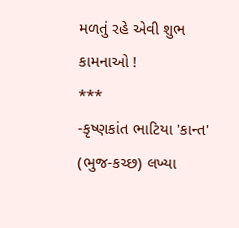મળતું રહે એવી શુભ કામનાઓ !
***
-કૃષ્ણકાંત ભાટિયા 'કાન્ત'
(ભુજ-કચ્છ) લખ્યા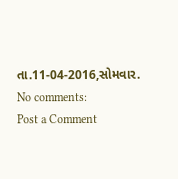તા.11-04-2016,સોમવાર.
No comments:
Post a Comment